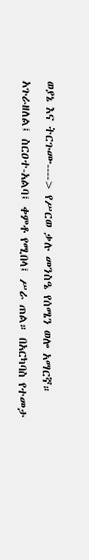ወያኔ እና ትርጉሙ----> የሥርወ ቃሉ መንስዔ የሰሜን ወሎ አማርኛ። አጉራዘለል፤ ስርዐተ-አልባ፤ ቀምቶ የሚበላ፤ ሥራ ጠል። በአርካባስ የተመታ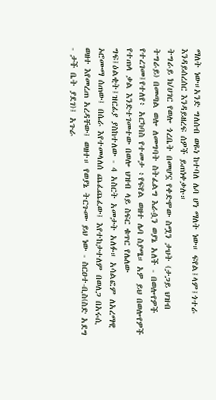ማለት ነው።አንድ ግለሰብ ወዬነ ከተባለ ሌባ ሆነ ማለት ነው። ፍየል፤ላም፤ጎተራ እንዳይሰረሰር እንዳይዘረፍ ሰዎች ይጠነቀቃሉ።
ትግራይ ክ/ሀገር የወሎ ጎረቤት በመሆኗ የቀድሞው ስሟን ታህት (ታጋይ ህዝብ ትግራይ) በመጣል ወሎ ለመግባት ስትፈልግ እራሷን ወያኔ አለች - በወሎየዎች የተረገመ፤የተለየ፥ አርካባስ የተመታ ፥የፍየል ወዘተ ሌባ ስያሜ። አዎ ይህ በወሎየዎች የተጠላ ቃል እንድተገመተው በወሎ ህዝብ ላይ ስፍር ቁጥር የሌለው ግፍ፤ዕልቂት፤ዝርፊያ ያስከተለው - 4 አስርት አመታት አለፉ። አሳልፎም ለአረማዊ ኦሮሙማ ሰጠው፤ በሴራ እየተመላለሰ ጨፈጨፈው፤ እየተከታተለም በወለጋ በአሩሲ ወዘተ እየመረጠ አረዳቸው፤ ወዘተ። የወያኔ ትርጉሙ ይህ ነው - ስርዐተ-ቢስ(ስድ አደግ - ታች ቤት ያደገ)፤ አጉራ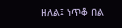ዘለል፤ ነጥቆ በል